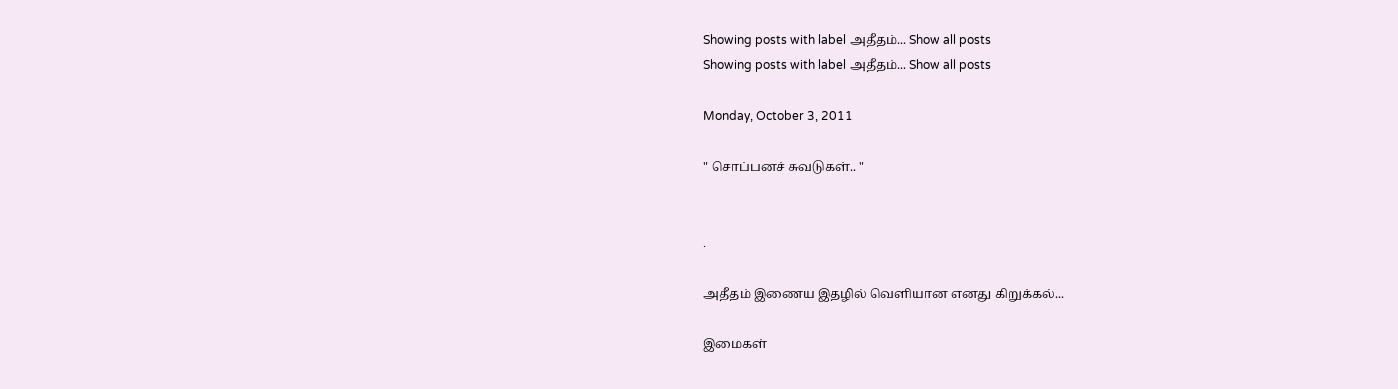Showing posts with label அதீதம்... Show all posts
Showing posts with label அதீதம்... Show all posts

Monday, October 3, 2011

" சொப்பனச் சுவடுகள்.. "


.

அதீதம் இணைய இதழில் வெளியான எனது கிறுக்கல்...

இமைகள்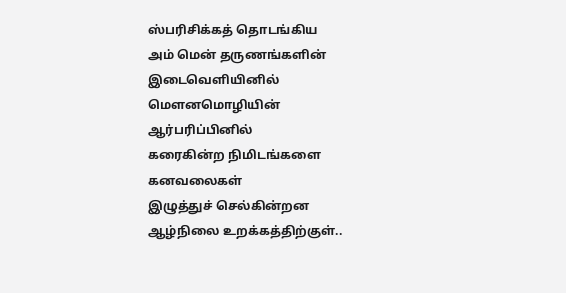ஸ்பரிசிக்கத் தொடங்கிய
அம் மென் தருணங்களின்
இடைவெளியினில்
மௌனமொழியின்
ஆர்பரிப்பினில்
கரைகின்ற நிமிடங்களை
கனவலைகள்
இழுத்துச் செல்கின்றன
ஆழ்நிலை உறக்கத்திற்குள்..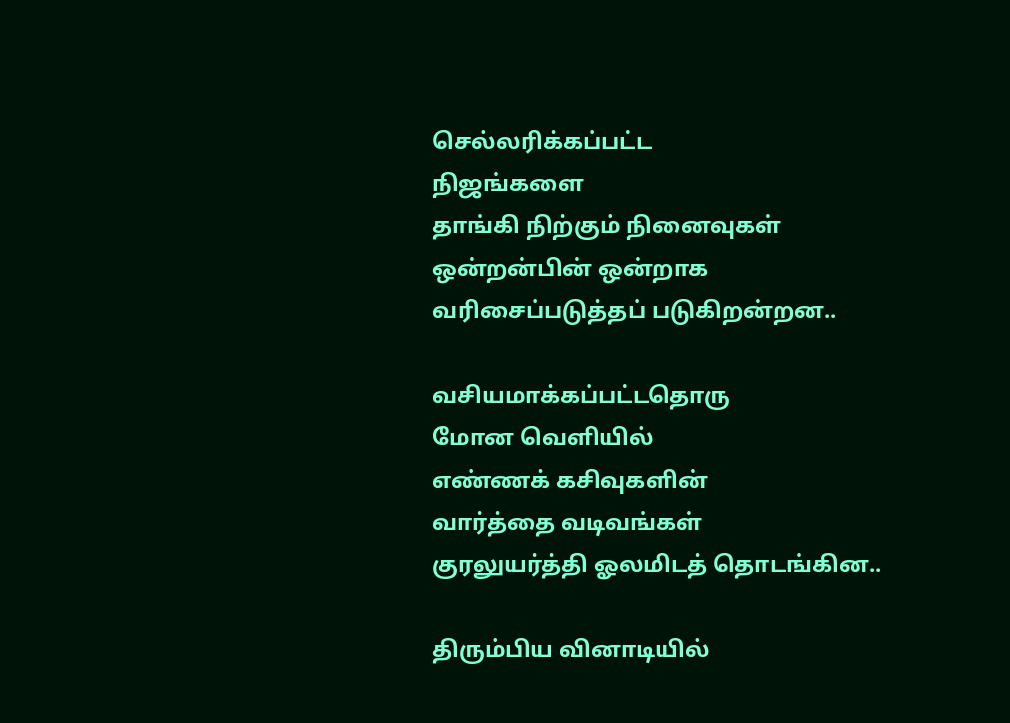செல்லரிக்கப்பட்ட
நிஜங்களை
தாங்கி நிற்கும் நினைவுகள்
ஒன்றன்பின் ஒன்றாக
வரிசைப்படுத்தப் படுகிறன்றன..

வசியமாக்கப்பட்டதொரு
மோன வெளியில்
எண்ணக் கசிவுகளின்
வார்த்தை வடிவங்கள்
குரலுயர்த்தி ஓலமிடத் தொடங்கின..

திரும்பிய வினாடியில்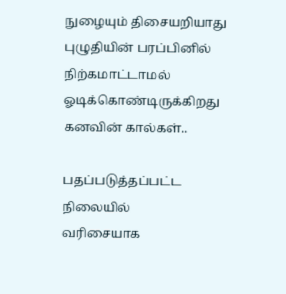நுழையும் திசையறியாது
புழுதியின் பரப்பினில்
நிற்கமாட்டாமல்
ஓடிக்கொண்டிருக்கிறது
கனவின் கால்கள்..

பதப்படுத்தப்பட்ட
நிலையில்
வரிசையாக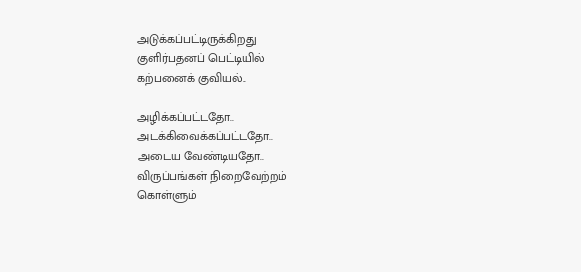அடுக்கப்பட்டிருக்கிறது
குளிர்பதனப் பெட்டியில்
கற்பனைக் குவியல்..

அழிக்கப்பட்டதோ..
அடக்கிவைக்கப்பட்டதோ..
அடைய வேண்டியதோ..
விருப்பங்கள் நிறைவேற்றம்
கொள்ளும்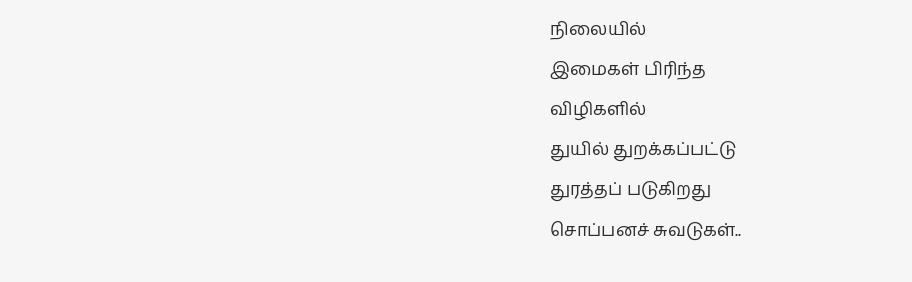நிலையில்
இமைகள் பிரிந்த
விழிகளில்
துயில் துறக்கப்பட்டு
துரத்தப் படுகிறது
சொப்பனச் சுவடுகள்..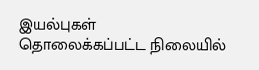இயல்புகள்
தொலைக்கப்பட்ட நிலையில்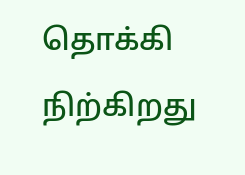தொக்கி நிற்கிறது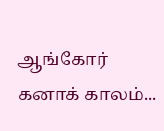ஆங்கோர்
கனாக் காலம்...